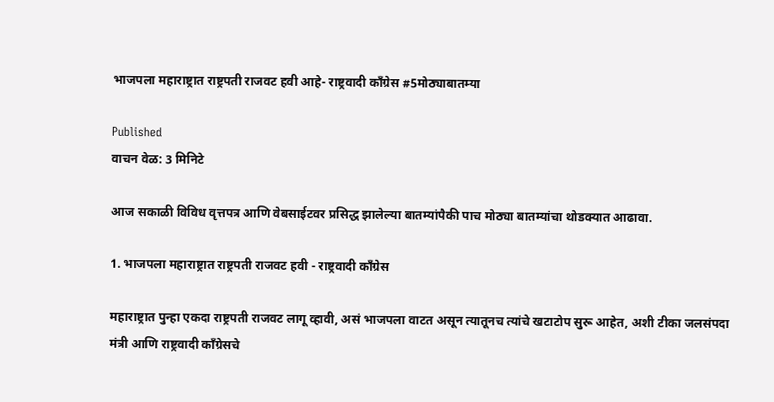भाजपला महाराष्ट्रात राष्ट्रपती राजवट हवी आहे- राष्ट्रवादी काँग्रेस #5मोठ्याबातम्या

Published
वाचन वेळ: 3 मिनिटे

आज सकाळी विविध वृत्तपत्र आणि वेबसाईटवर प्रसिद्ध झालेल्या बातम्यांपैकी पाच मोठ्या बातम्यांचा थोडक्यात आढावा.

1. भाजपला महाराष्ट्रात राष्ट्रपती राजवट हवी - राष्ट्रवादी काँग्रेस

महाराष्ट्रात पुन्हा एकदा राष्ट्रपती राजवट लागू व्हावी, असं भाजपला वाटत असून त्यातूनच त्यांचे खटाटोप सुरू आहेत, अशी टीका जलसंपदा मंत्री आणि राष्ट्रवादी काँग्रेसचे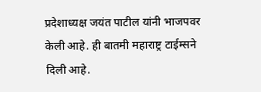प्रदेशाध्यक्ष जयंत पाटील यांनी भाजपवर केली आहे. ही बातमी महाराष्ट्र टाईम्सने दिली आहे.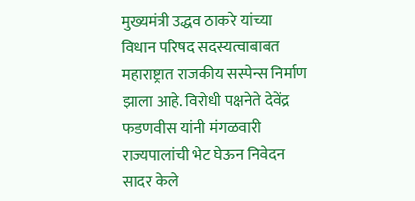मुख्यमंत्री उद्धव ठाकरे यांच्या विधान परिषद सदस्यत्वाबाबत महाराष्ट्रात राजकीय सस्पेन्स निर्माण झाला आहे. विरोधी पक्षनेते देवेंद्र फडणवीस यांनी मंगळवारी राज्यपालांची भेट घेऊन निवेदन सादर केले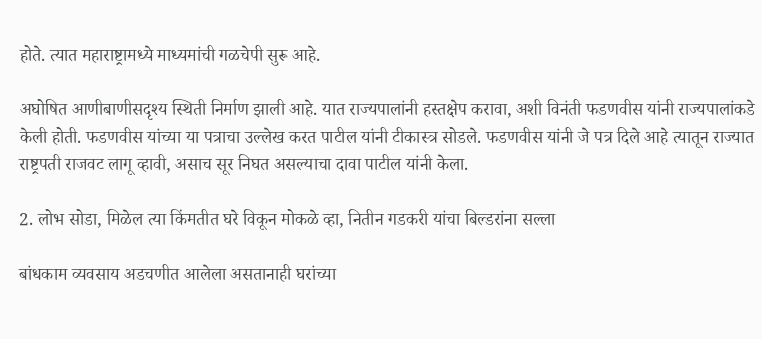होते. त्यात महाराष्ट्रामध्ये माध्यमांची गळचेपी सुरू आहे.

अघोषित आणीबाणीसदृश्य स्थिती निर्माण झाली आहे. यात राज्यपालांनी हस्तक्षेप करावा, अशी विनंती फडणवीस यांनी राज्यपालांकडे केली होती. फडणवीस यांच्या या पत्राचा उल्लेख करत पाटील यांनी टीकास्त्र सोडले. फडणवीस यांनी जे पत्र दिले आहे त्यातून राज्यात राष्ट्रपती राजवट लागू व्हावी, असाच सूर निघत असल्याचा दावा पाटील यांनी केला.

2. लोभ सोडा, मिळेल त्या किंमतीत घरे विकून मोकळे व्हा, नितीन गडकरी यांचा बिल्डरांना सल्ला

बांधकाम व्यवसाय अडचणीत आलेला असतानाही घरांच्या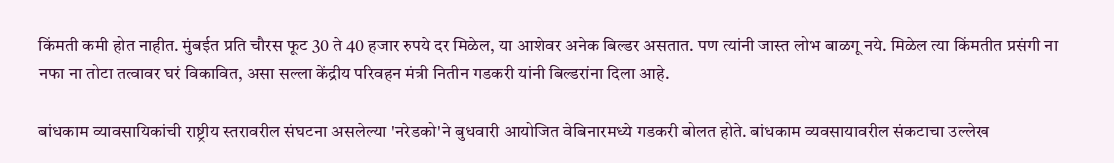किंमती कमी होत नाहीत. मुंबईत प्रति चौरस फूट 30 ते 40 हजार रुपये दर मिळेल, या आशेवर अनेक बिल्डर असतात. पण त्यांनी जास्त लोभ बाळगू नये. मिळेल त्या किंमतीत प्रसंगी ना नफा ना तोटा तत्वावर घरं विकावित, असा सल्ला केंद्रीय परिवहन मंत्री नितीन गडकरी यांनी बिल्डरांना दिला आहे.

बांधकाम व्यावसायिकांची राष्ट्रीय स्तरावरील संघटना असलेल्या 'नरेडको'ने बुधवारी आयोजित वेबिनारमध्ये गडकरी बोलत होते. बांधकाम व्यवसायावरील संकटाचा उल्लेख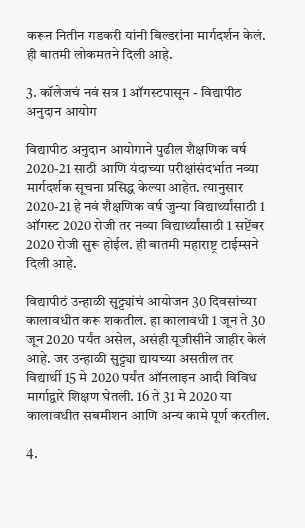करून नितीन गडकरी यांनी बिल्डरांना मार्गदर्शन केलं. ही बातमी लोकमतने दिली आहे.

3. कॉलेजचं नवं सत्र 1 ऑगस्टपासून - विद्यापीठ अनुदान आयोग

विद्यापीठ अनुदान आयोगाने पुढील शैक्षणिक वर्ष 2020-21 साठी आणि यंदाच्या परीक्षांसंदर्भात नव्या मार्गदर्शक सूचना प्रसिद्ध केल्या आहेत. त्यानुसार 2020-21 हे नवं शैक्षणिक वर्ष जुन्या विद्यार्थ्यांसाठी 1 ऑगस्ट 2020 रोजी तर नव्या विद्यार्थ्यांसाठी 1 सप्टेंबर 2020 रोजी सुरू होईल. ही बातमी महाराष्ट्र टाईम्सने दिली आहे.

विद्यापीठं उन्हाळी सुट्ट्यांचं आयोजन 30 दिवसांच्या कालावधीत करू शकतील. हा कालावधी 1 जून ते 30 जून 2020 पर्यंत असेल, असंही यूजीसीने जाहीर केलं आहे. जर उन्हाळी सुट्ट्या द्यायच्या असतील तर विद्यार्थी 15 मे 2020 पर्यंत ऑनलाइन आदी विविध मार्गाद्वारे शिक्षण घेतली. 16 ते 31 मे 2020 या कालावधीत सबमीशन आणि अन्य कामे पूर्ण करतील.

4.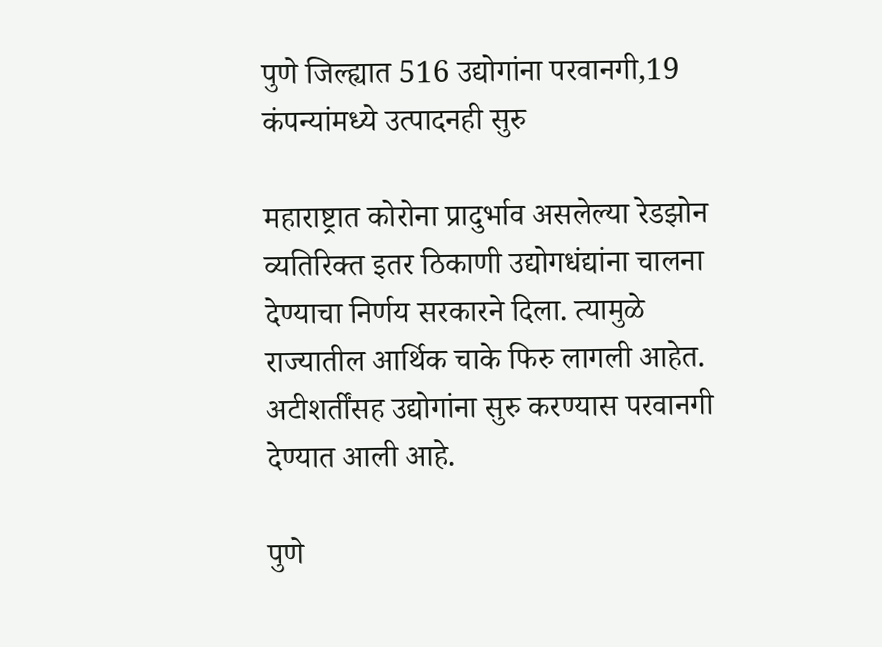पुणे जिल्ह्यात 516 उद्योगांना परवानगी,19 कंपन्यांमध्ये उत्पादनही सुरु

महाराष्ट्रात कोरोना प्रादुर्भाव असलेल्या रेडझोन व्यतिरिक्त इतर ठिकाणी उद्योगधंद्यांना चालना देण्याचा निर्णय सरकारने दिला. त्यामुळे राज्यातील आर्थिक चाके फिरु लागली आहेत. अटीशर्तींसह उद्योगांना सुरु करण्यास परवानगी देण्यात आली आहे.

पुणे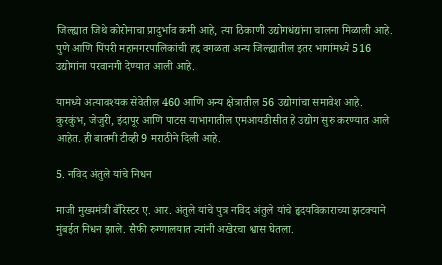जिल्ह्यात जिथे कोरोनाचा प्रादुर्भाव कमी आहे, त्या ठिकाणी उद्योगधंद्यांना चालना मिळाली आहे. पुणे आणि पिंपरी महानगरपालिकांची हद्द वगळता अन्य जिल्ह्यातील इतर भागांमध्ये 516 उद्योगांना परवानगी देण्यात आली आहे.

यामध्ये अत्यावश्यक सेवेतील 460 आणि अन्य क्षेत्रातील 56 उद्योगांचा समावेश आहे. कुरकुंभ, जेजुरी, इंदापूर आणि पाटस याभागातील एमआयडीसीत हे उद्योग सुरु करण्यात आले आहेत. ही बातमी टीव्ही 9 मराठीने दिली आहे.

5. नविद अंतुले यांचे निधन

माजी मुख्यमंत्री बॅरिस्टर ए. आर. अंतुले यांचे पुत्र नविद अंतुले यांचे हृदयविकाराच्या झटक्याने मुंबईत निधन झाले. सैफी रुग्णालयात त्यांनी अखेरचा श्वास घेतला.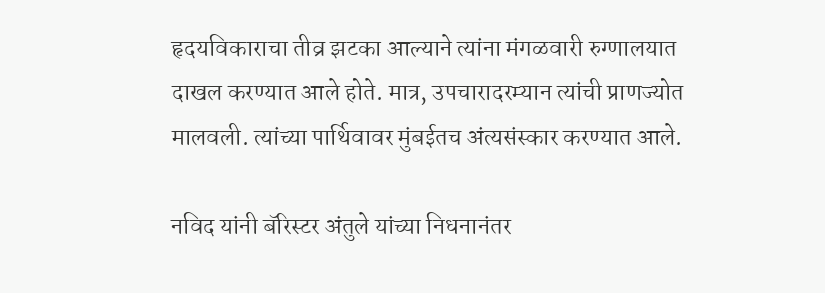हृदयविकाराचा तीव्र झटका आल्याने त्यांना मंगळवारी रुग्णालयात दाखल करण्यात आले होते. मात्र, उपचारादरम्यान त्यांची प्राणज्योत मालवली. त्यांच्या पार्थिवावर मुंबईतच अंत्यसंस्कार करण्यात आले.

नविद यांनी बॅरिस्टर अंतुले यांच्या निधनानंतर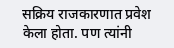सक्रिय राजकारणात प्रवेश केला होता. पण त्यांनी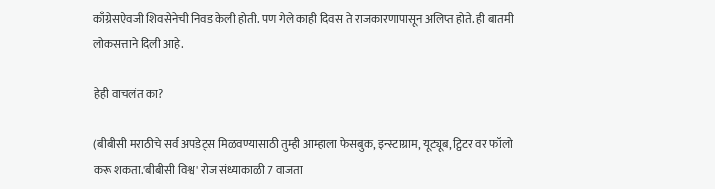काँग्रेसऐवजी शिवसेनेची निवड केली होती. पण गेले काही दिवस ते राजकारणापासून अलिप्त होते. ही बातमी लोकसत्ताने दिली आहे.

हेही वाचलंत का?

(बीबीसी मराठीचे सर्व अपडेट्स मिळवण्यासाठी तुम्ही आम्हाला फेसबुक, इन्स्टाग्राम, यूट्यूब, ट्विटर वर फॉलो करू शकता.'बीबीसी विश्व' रोज संध्याकाळी 7 वाजता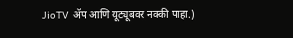JioTV ॲप आणि यूट्यूबवर नक्की पाहा.)